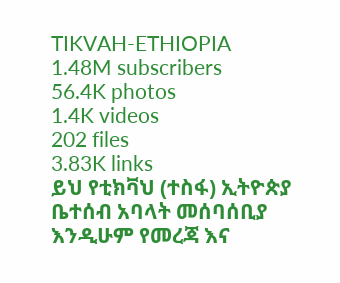TIKVAH-ETHIOPIA
1.48M subscribers
56.4K photos
1.4K videos
202 files
3.83K links
ይህ የቲክቫህ (ተስፋ) ኢትዮጵያ ቤተሰብ አባላት መሰባሰቢያ እንዲሁም የመረጃ እና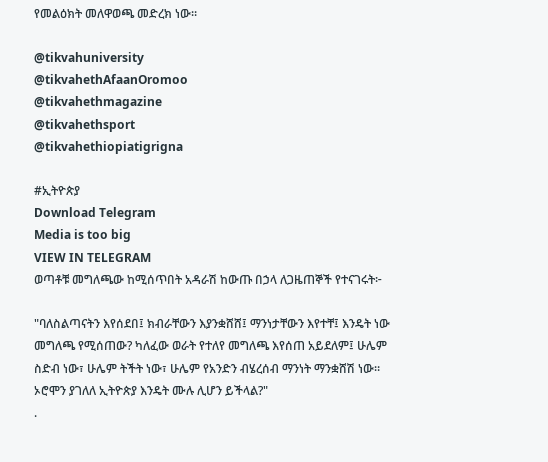የመልዕክት መለዋወጫ መድረክ ነው።

@tikvahuniversity
@tikvahethAfaanOromoo
@tikvahethmagazine
@tikvahethsport
@tikvahethiopiatigrigna

#ኢትዮጵያ
Download Telegram
Media is too big
VIEW IN TELEGRAM
ወጣቶቹ መግለጫው ከሚሰጥበት አዳራሽ ከውጡ በኃላ ለጋዜጠኞች የተናገሩት፦

"ባለስልጣናትን እየሰደበ፤ ክብራቸውን እያንቋሸሸ፤ ማንነታቸውን እየተቸ፤ እንዴት ነው መግለጫ የሚሰጠው? ካለፈው ወራት የተለየ መግለጫ እየሰጠ አይደለም፤ ሁሌም ስድብ ነው፣ ሁሌም ትችት ነው፣ ሁሌም የአንድን ብሄረሰብ ማንነት ማንቋሸሽ ነው። ኦሮሞን ያገለለ ኢትዮጵያ እንዴት ሙሉ ሊሆን ይችላል?"
.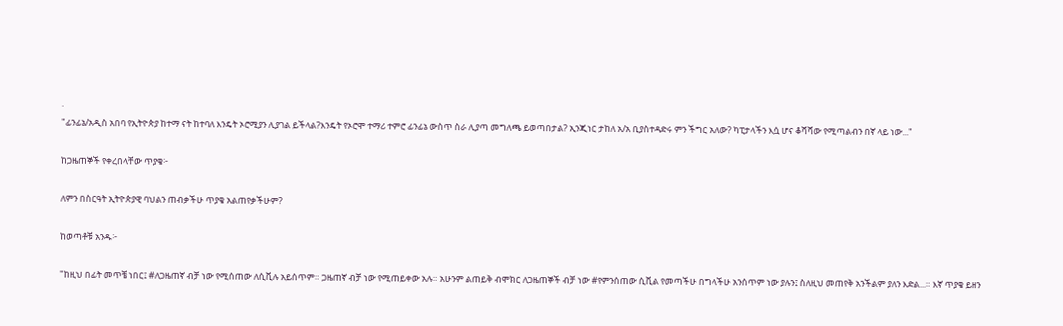.
"ፊንፊኔ/አዲስ አበባ የኢትዮጵያ ከተማ ናት ከተባለ እንዴት ኦሮሚያን ሊያገል ይችላል?እንዴት የኦሮሞ ተማሪ ተምሮ ፊንፊኔ ውስጥ ስራ ሊያጣ መግለጫ ይወጣበታል? ኢንጂነር ታከለ አ/አ ቢያስተዳድሩ ምን ችግር አለው? ካፒታላችን እሷ ሆና ቆሻሻው የሚጣልብን በኛ ላይ ነው..."

ከጋዜጠኞች የቀረበላቸው ጥያቄ፦

ለምን በስርዓት ኢትዮጵያዊ ባህልን ጠብቃችሁ ጥያቄ አልጠየቃችሁም?

ከወጣቶቹ አንዱ፦

"ከዚህ በፊት መጥቼ ነበር፤ #ለጋዜጠኛ ብቻ ነው የሚሰጠው ለሲቪሉ አይሰጥም። ጋዜጠኛ ብቻ ነው የሚጠይቀው አሉ። አሁንም ልጠይቅ ብሞክር ለጋዜጠኞች ብቻ ነው #የምንሰጠው ሲቪል የመጣችሁ በግላችሁ አንሰጥም ነው ያሉን፤ ስለዚህ መጠየቅ አንችልም ያለን እድል...። እኛ ጥያቄ ይዘን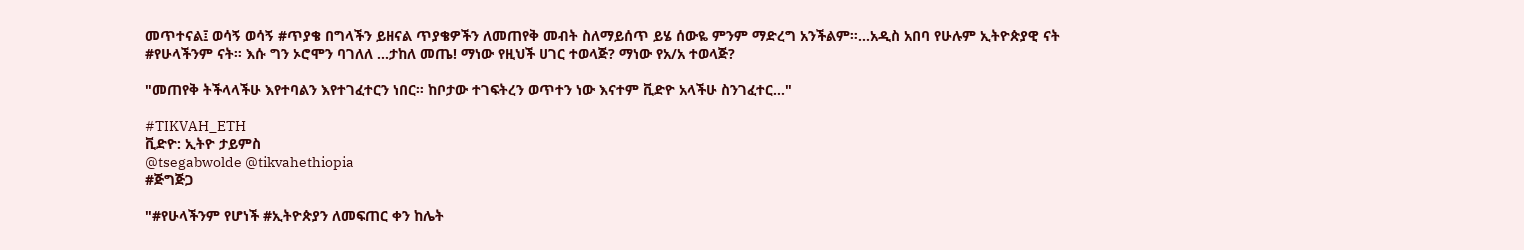መጥተናል፤ ወሳኝ ወሳኝ #ጥያቄ በግላችን ይዘናል ጥያቄዎችን ለመጠየቅ መብት ስለማይሰጥ ይሄ ሰውዬ ምንም ማድረግ አንችልም።...አዲስ አበባ የሁሉም ኢትዮጵያዊ ናት #የሁላችንም ናት። እሱ ግን ኦሮሞን ባገለለ ...ታከለ መጤ! ማነው የዚህች ሀገር ተወላጅ? ማነው የአ/አ ተወላጅ?

"መጠየቅ ትችላላችሁ እየተባልን እየተገፈተርን ነበር። ከቦታው ተገፍትረን ወጥተን ነው እናተም ቪድዮ አላችሁ ስንገፈተር..."

#TIKVAH_ETH
ቪድዮ: ኢትዮ ታይምስ
@tsegabwolde @tikvahethiopia
#ጅግጅጋ

"#የሁላችንም የሆነች #ኢትዮጵያን ለመፍጠር ቀን ከሌት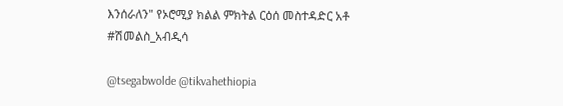እንሰራለን" የኦሮሚያ ክልል ምክትል ርዕሰ መስተዳድር አቶ #ሽመልስ_አብዲሳ

@tsegabwolde @tikvahethiopia